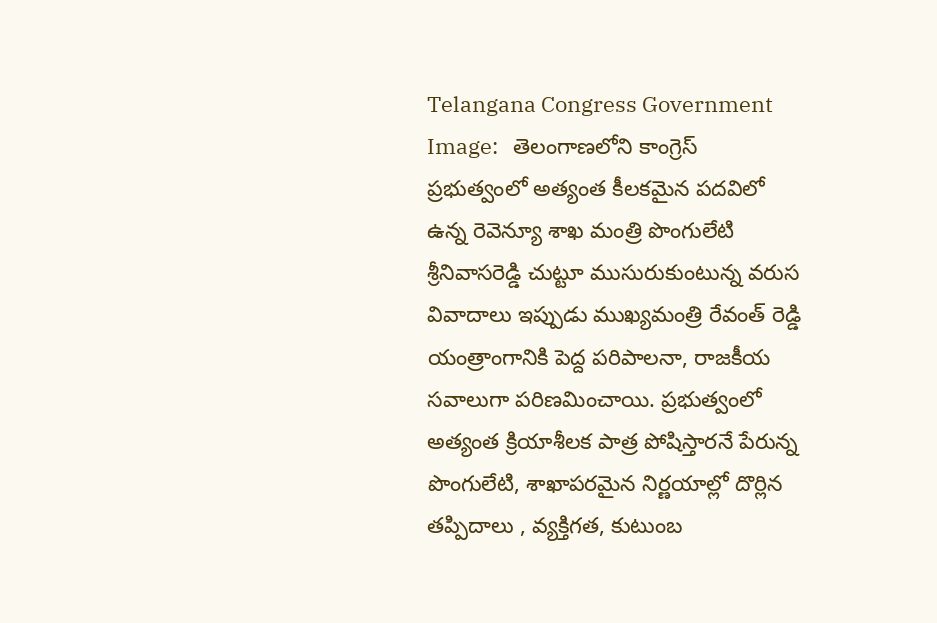Telangana Congress Government Image:   తెలంగాణలోని కాంగ్రెస్ ప్రభుత్వంలో అత్యంత కీలకమైన పదవిలో ఉన్న రెవెన్యూ శాఖ మంత్రి పొంగులేటి శ్రీనివాసరెడ్డి చుట్టూ ముసురుకుంటున్న వరుస వివాదాలు ఇప్పుడు ముఖ్యమంత్రి రేవంత్ రెడ్డి యంత్రాంగానికి పెద్ద పరిపాలనా, రాజకీయ సవాలుగా పరిణమించాయి. ప్రభుత్వంలో అత్యంత క్రియాశీలక పాత్ర పోషిస్తారనే పేరున్న పొంగులేటి, శాఖాపరమైన నిర్ణయాల్లో దొర్లిన తప్పిదాలు , వ్యక్తిగత, కుటుంబ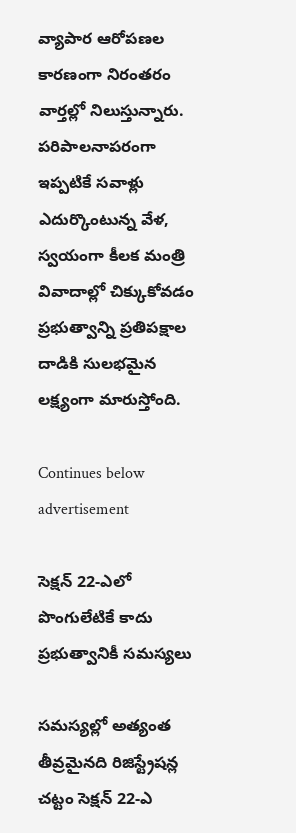వ్యాపార ఆరోపణల కారణంగా నిరంతరం వార్తల్లో నిలుస్తున్నారు. పరిపాలనాపరంగా ఇప్పటికే సవాళ్లు ఎదుర్కొంటున్న వేళ, స్వయంగా కీలక మంత్రి వివాదాల్లో చిక్కుకోవడం ప్రభుత్వాన్ని ప్రతిపక్షాల దాడికి సులభమైన లక్ష్యంగా మారుస్తోంది.

Continues below advertisement

సెక్షన్ 22-ఎలో పొంగులేటికే కాదు ప్రభుత్వానికీ సమస్యలు

సమస్యల్లో అత్యంత తీవ్రమైనది రిజిస్ట్రేషన్ల చట్టం సెక్షన్ 22-ఎ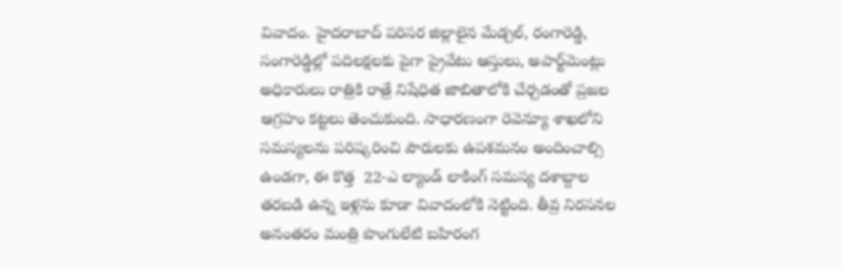వివాదం. హైదరాబాద్ పరిసర జిల్లాలైన మేడ్చల్, రంగారెడ్డి, సంగారెడ్డిల్లో పదిలక్షలకు పైగా ప్రైవేటు ఆస్తులు, అపార్ట్‌మెంట్లు అధికారులు రాత్రికి రాత్రే నిషేధిత జాబితాలోకి చేర్చడంతో ప్రజల ఆగ్రహం కట్టలు తెంచుకుంది. సాధారణంగా రెవెన్యూ శాఖలోని సమస్యలను పరిష్కరించి పౌరులకు ఉపశమనం అందించాల్సి ఉండగా, ఈ కొత్త  22-ఎ ల్యాండ్ లాకింగ్ సమస్య దశాబ్దాల తరబడి ఉన్న ఇళ్లను కూడా వివాదంలోకి నెట్టింది. తీవ్ర నిరసనల అనంతరం మంత్రి పొంగులేటి బహిరంగ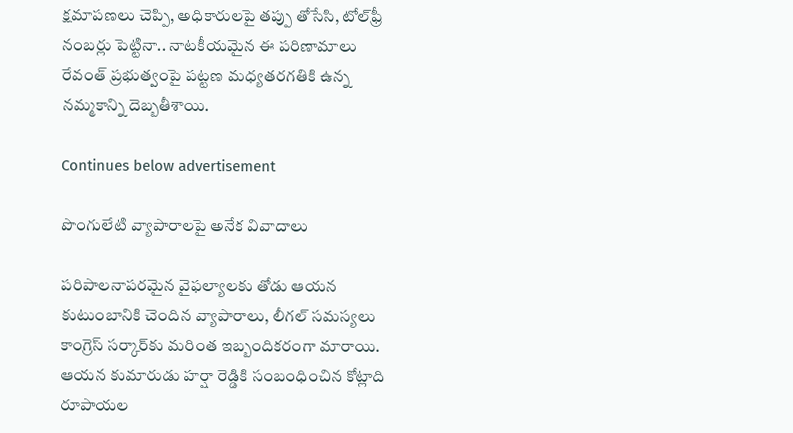క్షమాపణలు చెప్పి, అధికారులపై తప్పు తోసేసి, టోల్‌ఫ్రీ నంబర్లు పెట్టినా.. నాటకీయమైన ఈ పరిణామాలు రేవంత్ ప్రభుత్వంపై పట్టణ మధ్యతరగతికి ఉన్న నమ్మకాన్ని దెబ్బతీశాయి.

Continues below advertisement

పొంగులేటి వ్యాపారాలపై అనేక వివాదాలు

పరిపాలనాపరమైన వైఫల్యాలకు తోడు ఆయన కుటుంబానికి చెందిన వ్యాపారాలు, లీగల్ సమస్యలు కాంగ్రెస్ సర్కార్‌కు మరింత ఇబ్బందికరంగా మారాయి. ఆయన కుమారుడు హర్షా రెడ్డికి సంబంధించిన కోట్లాది రూపాయల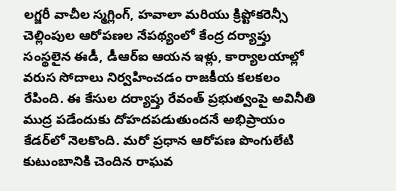లగ్జరీ వాచీల స్మగ్లింగ్, హవాలా మరియు క్రిప్టోకరెన్సీ చెల్లింపుల ఆరోపణల నేపథ్యంలో కేంద్ర దర్యాప్తు సంస్థలైన ఈడీ, డీఆర్‌ఐ ఆయన ఇళ్లు, కార్యాలయాల్లో వరుస సోదాలు నిర్వహించడం రాజకీయ కలకలం రేపింది. ఈ కేసుల దర్యాప్తు రేవంత్ ప్రభుత్వంపై అవినీతి ముద్ర పడేందుకు దోహదపడుతుందనే అభిప్రాయం కేడర్‌లో నెలకొంది. మరో ప్రధాన ఆరోపణ పొంగులేటి కుటుంబానికి చెందిన రాఘవ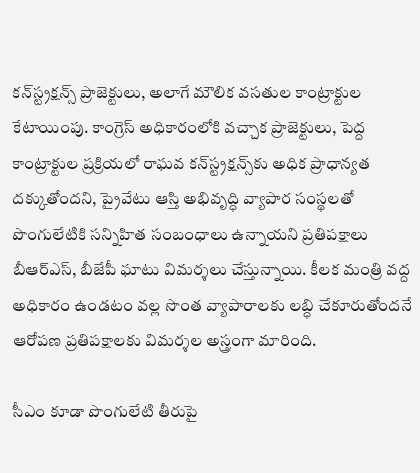కన్‌స్ట్రక్షన్స్ ప్రాజెక్టులు, అలాగే మౌలిక వసతుల కాంట్రాక్టుల కేటాయింపు. కాంగ్రెస్ అధికారంలోకి వచ్చాక ప్రాజెక్టులు, పెద్ద కాంట్రాక్టుల ప్రక్రియలో రాఘవ కన్‌స్ట్రక్షన్స్‌కు అధిక ప్రాధాన్యత దక్కుతోందని, ప్రైవేటు ఆస్తి అభివృద్ధి వ్యాపార సంస్థలతో పొంగులేటికి సన్నిహిత సంబంధాలు ఉన్నాయని ప్రతిపక్షాలు బీఆర్‌ఎస్, బీజేపీ ఘాటు విమర్శలు చేస్తున్నాయి. కీలక మంత్రి వద్ద అధికారం ఉండటం వల్ల సొంత వ్యాపారాలకు లబ్ధి చేకూరుతోందనే ఆరోపణ ప్రతిపక్షాలకు విమర్శల అస్త్రంగా మారింది.

సీఎం కూడా పొంగులేటి తీరుపై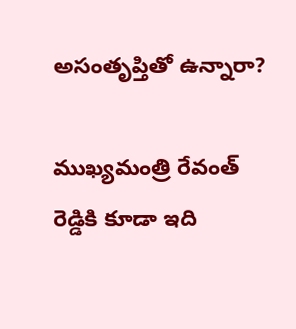అసంతృప్తితో ఉన్నారా?

ముఖ్యమంత్రి రేవంత్ రెడ్డికి కూడా ఇది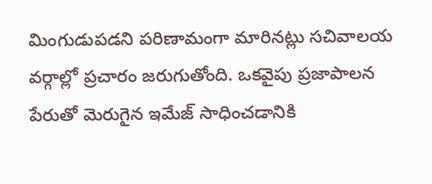మింగుడుపడని పరిణామంగా మారినట్లు సచివాలయ వర్గాల్లో ప్రచారం జరుగుతోంది. ఒకవైపు ప్రజాపాలన పేరుతో మెరుగైన ఇమేజ్ సాధించడానికి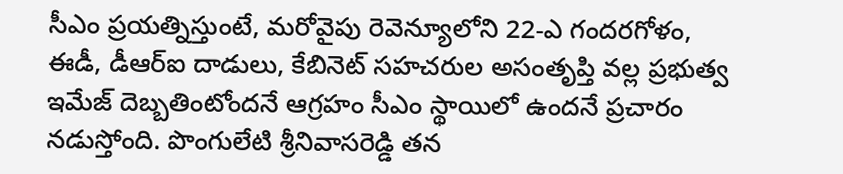సీఎం ప్రయత్నిస్తుంటే, మరోవైపు రెవెన్యూలోని 22-ఎ గందరగోళం, ఈడీ, డీఆర్‌ఐ దాడులు, కేబినెట్ సహచరుల అసంతృప్తి వల్ల ప్రభుత్వ ఇమేజ్ దెబ్బతింటోందనే ఆగ్రహం సీఎం స్థాయిలో ఉందనే ప్రచారం నడుస్తోంది. పొంగులేటి శ్రీనివాసరెడ్డి తన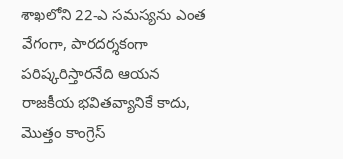శాఖలోని 22-ఎ సమస్యను ఎంత వేగంగా, పారదర్శకంగా పరిష్కరిస్తారనేది ఆయన రాజకీయ భవితవ్యానికే కాదు, మొత్తం కాంగ్రెస్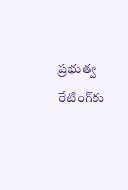ప్రభుత్వ రేటింగ్‌కు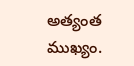అత్యంత ముఖ్యం.